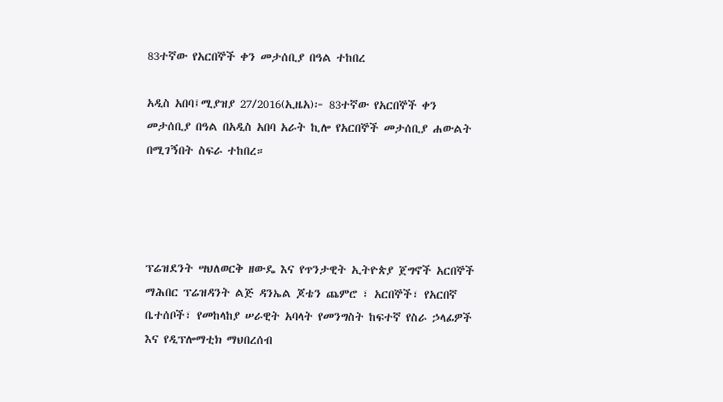83ተኛው የአርበኞች ቀን መታሰቢያ በዓል ተከበረ

አዲስ አበባ፤ሚያዝያ 27/2016(ኢዜአ)፦ 83ተኛው የአርበኞች ቀን መታሰቢያ በዓል በአዲስ አበባ አራት ኪሎ የአርበኞች መታሰቢያ ሐውልት በሚገኝበት ስፍራ ተከበረ።




ፕሬዝደንት ሣህለወርቅ ዘውዴ እና የጥንታዊት ኢትዮጵያ ጀግኖች አርበኞች ማሕበር ፕሬዝዳንት ልጅ ዳንኤል ጆቴን ጨምሮ ፣ አርበኞች፣ የአርበኛ ቤተሰቦች፣ የመከላከያ ሠራዊት አባላት የመንግስት ከፍተኛ የስራ ኃላፊዎች እና የዲፕሎማቲክ ማህበረሰብ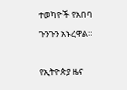ተወካዮች የአበባ ጉንጉን አኑረዋል።

የኢትዮጵያ ዜና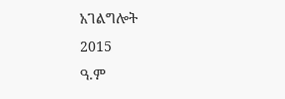አገልግሎት
2015
ዓ.ም